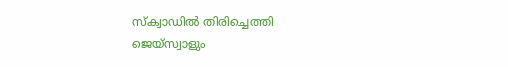സ്‌ക്വാഡില്‍ തിരിച്ചെത്തി ജെയ്‌സ്വാളും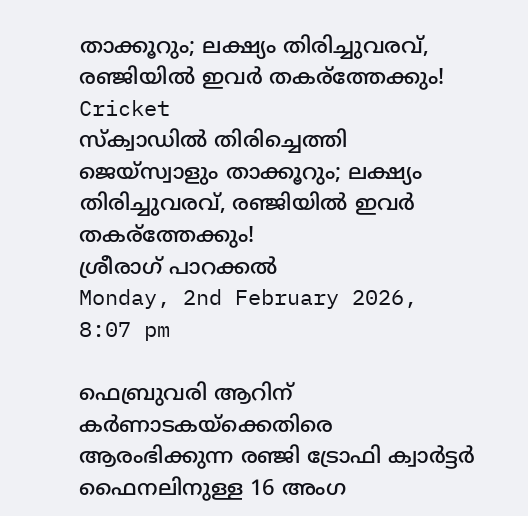താക്കൂറും; ലക്ഷ്യം തിരിച്ചുവരവ്, രഞ്ജിയില്‍ ഇവര്‍ തകര്‌ത്തേക്കും!
Cricket
സ്‌ക്വാഡില്‍ തിരിച്ചെത്തി ജെയ്‌സ്വാളും താക്കൂറും; ലക്ഷ്യം തിരിച്ചുവരവ്, രഞ്ജിയില്‍ ഇവര്‍ തകര്‌ത്തേക്കും!
ശ്രീരാഗ് പാറക്കല്‍
Monday, 2nd February 2026, 8:07 pm

ഫെബ്രുവരി ആറിന് കര്‍ണാടകയ്‌ക്കെതിരെ ആരംഭിക്കുന്ന രഞ്ജി ട്രോഫി ക്വാര്‍ട്ടര്‍ ഫൈനലിനുള്ള 16 അംഗ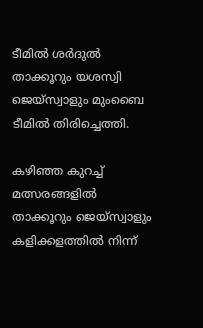ടീമില്‍ ശര്‍ദുല്‍ താക്കൂറും യശസ്വി ജെയ്‌സ്വാളും മുംബൈ ടീമില്‍ തിരിച്ചെത്തി.

കഴിഞ്ഞ കുറച്ച് മത്സരങ്ങളില്‍ താക്കൂറും ജെയ്‌സ്വാളും കളിക്കളത്തില്‍ നിന്ന്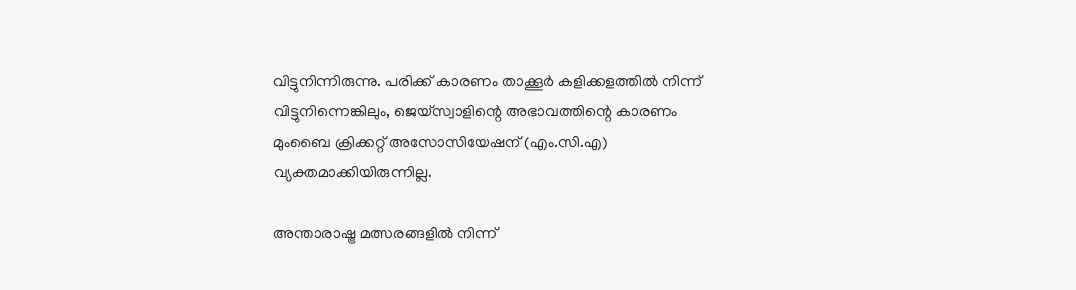വിട്ടുനിന്നിരുന്നു. പരിക്ക് കാരണം താക്കൂര്‍ കളിക്കളത്തില്‍ നിന്ന് വിട്ടുനിന്നെങ്കിലും, ജെയ്സ്വാളിന്റെ അഭാവത്തിന്റെ കാരണം മുംബൈ ക്രിക്കറ്റ് അസോസിയേഷന് (എം.സി.എ) വ്യക്തമാക്കിയിരുന്നില്ല.

അന്താരാഷ്ട്ര മത്സരങ്ങളില്‍ നിന്ന്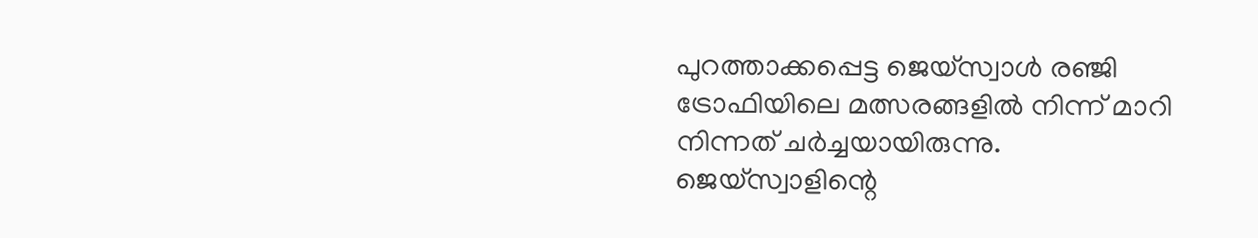പുറത്താക്കപ്പെട്ട ജെയ്സ്വാള്‍ രഞ്ജി ട്രോഫിയിലെ മത്സരങ്ങളില്‍ നിന്ന് മാറി നിന്നത് ചര്‍ച്ചയായിരുന്നു. ജെയ്‌സ്വാളിന്റെ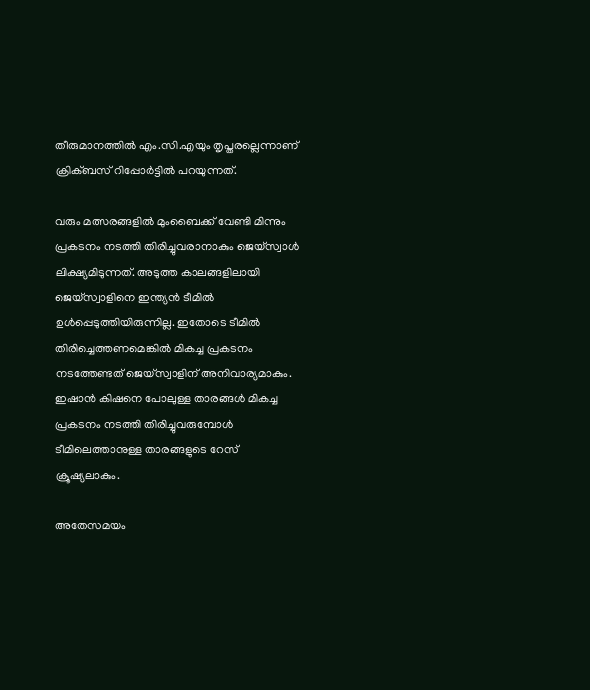തീരുമാനത്തില്‍ എം.സി.എയും തൃപ്തരല്ലെന്നാണ് ക്രിക്ബസ് റിപ്പോര്‍ട്ടില്‍ പറയുന്നത്.

വരും മത്സരങ്ങളില്‍ മുംബൈക്ക് വേണ്ടി മിന്നും പ്രകടനം നടത്തി തിരിച്ചുവരാനാകും ജെയ്‌സ്വാള്‍ ലിക്ഷ്യമിടുന്നത്. അടുത്ത കാലങ്ങളിലായി ജെയ്‌സ്വാളിനെ ഇന്ത്യന്‍ ടീമില്‍ ഉള്‍പ്പെടുത്തിയിരുന്നില്ല. ഇതോടെ ടീമില്‍ തിരിച്ചെത്തണമെങ്കില്‍ മികച്ച പ്രകടനം നടത്തേണ്ടത് ജെയ്‌സ്വാളിന് അനിവാര്യമാകും. ഇഷാന്‍ കിഷനെ പോലുള്ള താരങ്ങള്‍ മികച്ച പ്രകടനം നടത്തി തിരിച്ചുവരുമ്പോള്‍ ടീമിലെത്താനുള്ള താരങ്ങളുടെ റേസ് ക്രൂഷ്യലാകും.

അതേസമയം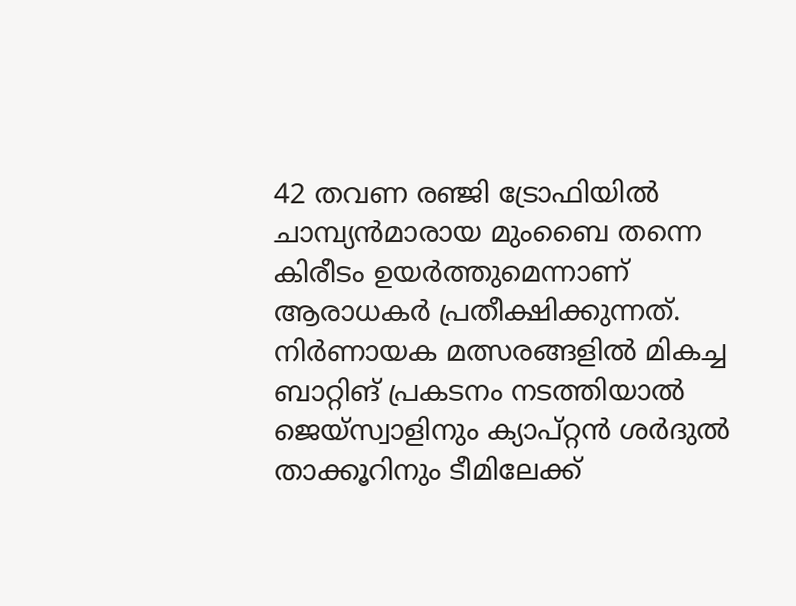42 തവണ രഞ്ജി ട്രോഫിയില്‍ ചാമ്പ്യന്‍മാരായ മുംബൈ തന്നെ കിരീടം ഉയര്‍ത്തുമെന്നാണ് ആരാധകര്‍ പ്രതീക്ഷിക്കുന്നത്. നിര്‍ണായക മത്സരങ്ങളില്‍ മികച്ച ബാറ്റിങ് പ്രകടനം നടത്തിയാല്‍ ജെയ്‌സ്വാളിനും ക്യാപ്റ്റന്‍ ശര്‍ദുല്‍ താക്കൂറിനും ടീമിലേക്ക്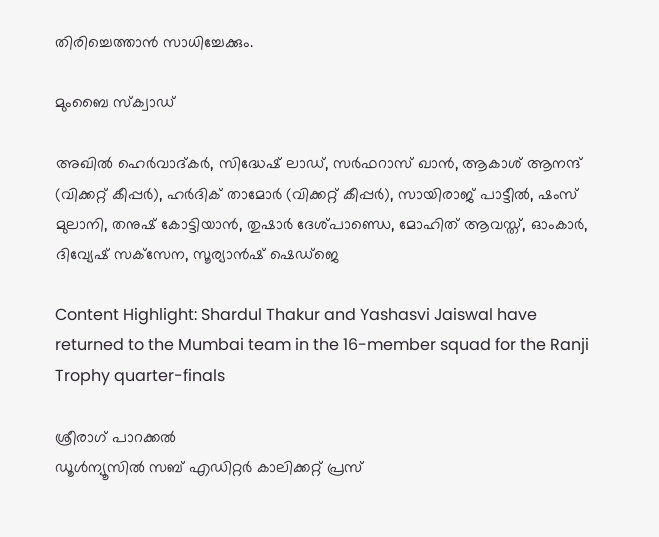തിരിച്ചെത്താന്‍ സാധിച്ചേക്കും.

മുംബൈ സ്‌ക്വാഡ്

അഖില്‍ ഹെര്‍വാദ്കര്‍, സിദ്ധേഷ് ലാഡ്, സര്‍ഫറാസ് ഖാന്‍, ആകാശ് ആനന്ദ് (വിക്കറ്റ് കീപ്പര്‍), ഹര്‍ദിക് താമോര്‍ (വിക്കറ്റ് കീപ്പര്‍), സായിരാജ് പാട്ടീല്‍, ഷംസ് മുലാനി, തനുഷ് കോട്ടിയാന്‍, തുഷാര്‍ ദേശ്പാണ്ഡെ, മോഹിത് ആവസ്ത്, ഓംകാര്‍, ദിവ്യേഷ് സക്‌സേന, സൂര്യാന്‍ഷ് ഷെഡ്‌ജെ

Content Highlight: Shardul Thakur and Yashasvi Jaiswal have returned to the Mumbai team in the 16-member squad for the Ranji Trophy quarter-finals

ശ്രീരാഗ് പാറക്കല്‍
ഡൂള്‍ന്യൂസില്‍ സബ് എഡിറ്റര്‍ കാലിക്കറ്റ് പ്രസ്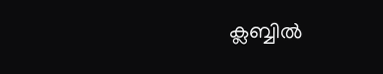ക്ലബ്ബില്‍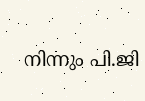നിന്നും പി.ജി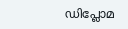ഡിപ്ലോമ